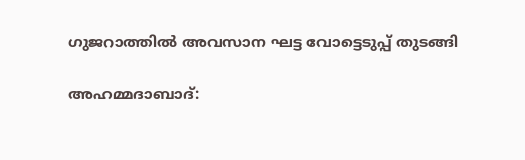ഗുജറാത്തില്‍ അവസാന ഘട്ട വോട്ടെടുപ്പ് തുടങ്ങി

അഹമ്മദാബാദ്‌: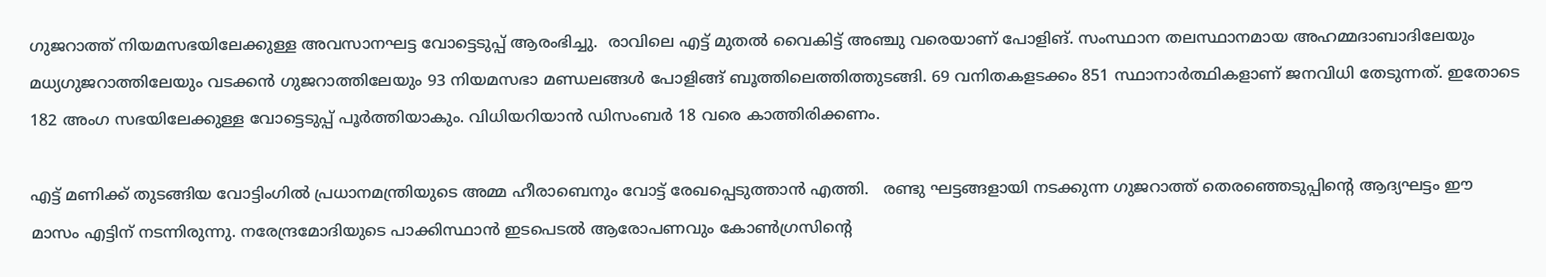ഗുജറാത്ത് നിയമസഭയിലേക്കുള്ള അവസാനഘട്ട വോട്ടെടുപ്പ് ആരംഭിച്ചു.  രാവിലെ എട്ട് മുതല്‍ വൈകിട്ട് അഞ്ചു വരെയാണ് പോളിങ്. സംസ്ഥാന തലസ്ഥാനമായ അഹമ്മദാബാദിലേയും മധ്യഗുജറാത്തിലേയും വടക്കന്‍ ഗുജറാത്തിലേയും 93 നിയമസഭാ മണ്ഡലങ്ങള്‍ പോളിങ്ങ് ബൂത്തിലെത്തിത്തുടങ്ങി. 69 വനിതകളടക്കം 851 സ്ഥാനാര്‍ത്ഥികളാണ് ജനവിധി തേടുന്നത്. ഇതോടെ 182 അംഗ സഭയിലേക്കുള്ള വോട്ടെടുപ്പ് പൂര്‍ത്തിയാകും. വിധിയറിയാന്‍ ഡിസംബര്‍ 18 വരെ കാത്തിരിക്കണം.

എട്ട് മണിക്ക് തുടങ്ങിയ വോട്ടിംഗില്‍ പ്രധാനമന്ത്രിയുടെ അമ്മ ഹീരാബെനും വോട്ട് രേഖപ്പെടുത്താന്‍ എത്തി.   രണ്ടു ഘട്ടങ്ങളായി നടക്കുന്ന ഗുജറാത്ത് തെരഞ്ഞെടുപ്പിന്‍റെ ആദ്യഘട്ടം ഈ മാസം എട്ടിന് നടന്നിരുന്നു. നരേന്ദ്രമോദിയുടെ പാക്കിസ്ഥാന്‍ ഇടപെടല്‍ ആരോപണവും കോണ്‍ഗ്രസിന്‍റെ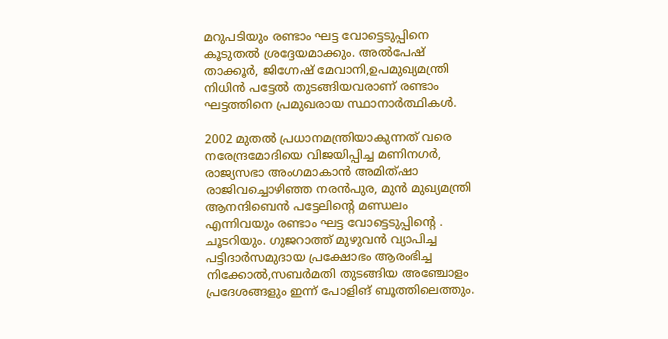മറുപടിയും രണ്ടാം ഘട്ട വോട്ടെടുപ്പിനെ കൂടുതല്‍ ശ്രദ്ദേയമാക്കും. അല്‍പേഷ് താക്കൂര്‍, ജിഗ്നേഷ് മേവാനി,ഉപമുഖ്യമന്ത്രി നിധിന്‍ പട്ടേല്‍ തുടങ്ങിയവരാണ് രണ്ടാം ഘട്ടത്തിനെ പ്രമുഖരായ സ്ഥാനാര്‍ത്ഥികള്‍.

2002 മുതല്‍ പ്രധാനമന്ത്രിയാകുന്നത് വരെ നരേന്ദ്രമോദിയെ വിജയിപ്പിച്ച മണിനഗര്‍, രാജ്യസഭാ അംഗമാകാന്‍ അമിത്ഷാ രാജിവച്ചൊഴിഞ്ഞ നരന്‍പുര, മുന്‍ മുഖ്യമന്ത്രി ആനന്ദിബെന്‍ പട്ടേലിന്‍റെ മണ്ഡലം എന്നിവയും രണ്ടാം ഘട്ട വോട്ടെടുപ്പിന്‍റെ . ചൂടറിയും. ഗുജറാത്ത് മുഴുവന്‍ വ്യാപിച്ച പട്ടിദാര്‍സമുദായ പ്രക്ഷോഭം ആരംഭിച്ച നിക്കോല്‍,സബര്‍മതി തുടങ്ങിയ അഞ്ചോളം പ്രദേശങ്ങളും ഇന്ന് പോളിങ് ബൂത്തിലെത്തും.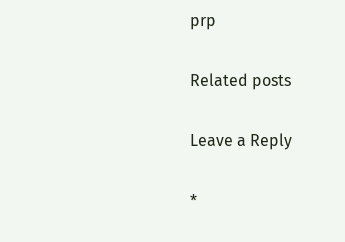prp

Related posts

Leave a Reply

*